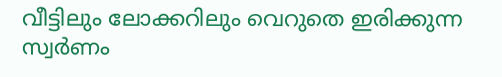വീട്ടിലും ലോക്കറിലും വെറുതെ ഇരിക്കുന്ന സ്വർണം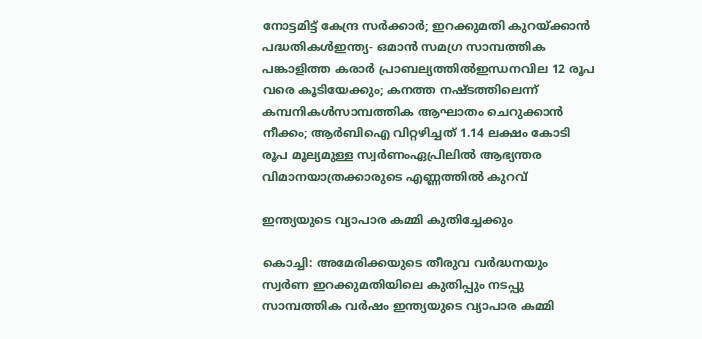നോട്ടമിട്ട് കേന്ദ്ര സർക്കാർ; ഇറക്കുമതി കുറയ്ക്കാന്‍ പദ്ധതികള്‍ഇന്ത്യ- ഒമാൻ സമഗ്ര സാമ്പത്തിക പങ്കാളിത്ത കരാർ പ്രാബല്യത്തിൽഇന്ധനവില 12 രൂപ വരെ കൂടിയേക്കും; കനത്ത നഷ്ടത്തിലെന്ന് കമ്പനികള്‍സാമ്പത്തിക ആഘാതം ചെറുക്കാൻ നീക്കം; ആർബിഐ വിറ്റഴിച്ചത് 1.14 ലക്ഷം കോടി രൂപ മൂല്യമുള്ള സ്വർണംഏപ്രിലിൽ ആഭ്യന്തര വിമാനയാത്രക്കാരുടെ എണ്ണത്തിൽ കുറവ്

ഇന്ത്യയുടെ വ്യാപാര കമ്മി കുതിച്ചേക്കും

കൊച്ചി: അമേരിക്കയുടെ തീരുവ വർദ്ധനയും സ്വർണ ഇറക്കുമതിയിലെ കുതിപ്പും നടപ്പു സാമ്പത്തിക വർഷം ഇന്ത്യയുടെ വ്യാപാര കമ്മി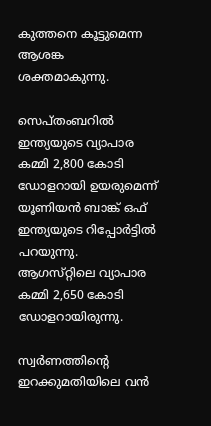കുത്തനെ കൂട്ടുമെന്ന ആശങ്ക ശക്തമാകുന്നു.

സെപ്തംബറില്‍ ഇന്ത്യയുടെ വ്യാപാര കമ്മി 2,800 കോടി ഡോളറായി ഉയരുമെന്ന് യൂണിയൻ ബാങ്ക് ഒഫ് ഇന്ത്യയുടെ റിപ്പോർട്ടില്‍ പറയുന്നു. ആഗസ്‌റ്റിലെ വ്യാപാര കമ്മി 2,650 കോടി ഡോളറായിരുന്നു.

സ്വർണത്തിന്റെ ഇറക്കുമതിയിലെ വൻ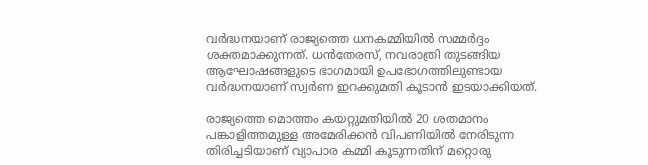വർദ്ധനയാണ് രാജ്യത്തെ ധനകമ്മിയില്‍ സമ്മർദ്ദം ശക്തമാക്കുന്നത്. ധൻതേരസ്, നവരാത്രി തുടങ്ങിയ ആഘോഷങ്ങളുടെ ഭാഗമായി ഉപഭോഗത്തിലുണ്ടായ വർദ്ധനയാണ് സ്വർണ ഇറക്കുമതി കൂടാൻ ഇടയാക്കിയത്.

രാജ്യത്തെ മൊത്തം കയറ്റുമതിയില്‍ 20 ശതമാനം പങ്കാളിത്തമുള്ള അമേരിക്കൻ വിപണിയില്‍ നേരിടുന്ന തിരിച്ചടിയാണ് വ്യാപാര കമ്മി കൂടുന്നതിന് മറ്റൊരു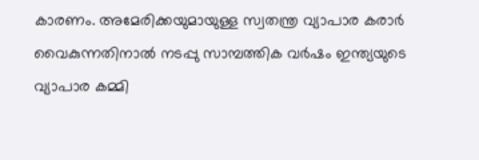കാരണം. അമേരിക്കയുമായുള്ള സ്വതന്ത്ര വ്യാപാര കരാർ വൈകുന്നതിനാല്‍ നടപ്പു സാമ്പത്തിക വർഷം ഇന്ത്യയുടെ വ്യാപാര കമ്മി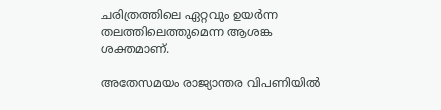ചരിത്രത്തിലെ ഏറ്റവും ഉയർന്ന തലത്തിലെത്തുമെന്ന ആശങ്ക ശക്തമാണ്.

അതേസമയം രാജ്യാന്തര വിപണിയില്‍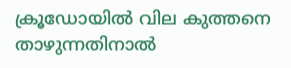ക്രൂഡോയില്‍ വില കുത്തനെ താഴുന്നതിനാല്‍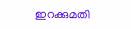ഇറക്കുമതി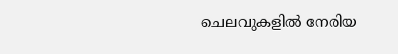ചെലവുകളില്‍ നേരിയ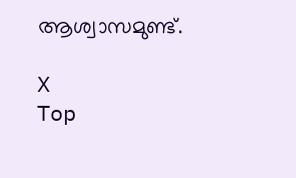ആശ്വാസമുണ്ട്.

X
Top